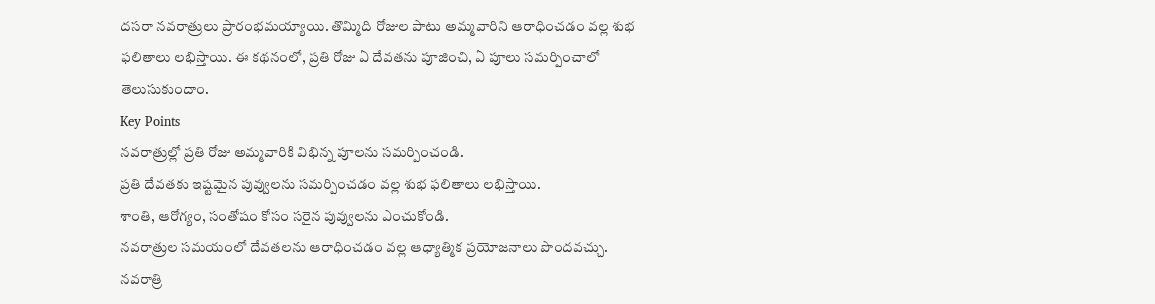దసరా నవరాత్రులు ప్రారంభమయ్యాయి. తొమ్మిది రోజుల పాటు అమ్మవారిని ఆరాధించడం వల్ల శుభ ఫలితాలు లభిస్తాయి. ఈ కథనంలో, ప్రతి రోజు ఏ దేవతను పూజించి, ఏ పూలు సమర్పించాలో తెలుసుకుందాం.
Key Points
నవరాత్రుల్లో ప్రతి రోజు అమ్మవారికి విభిన్న పూలను సమర్పించండి.
ప్రతి దేవతకు ఇష్టమైన పువ్వులను సమర్పించడం వల్ల శుభ ఫలితాలు లభిస్తాయి.
శాంతి, ఆరోగ్యం, సంతోషం కోసం సరైన పువ్వులను ఎంచుకోండి.
నవరాత్రుల సమయంలో దేవతలను ఆరాధించడం వల్ల ఆధ్యాత్మిక ప్రయోజనాలు పొందవచ్చు.
నవరాత్రి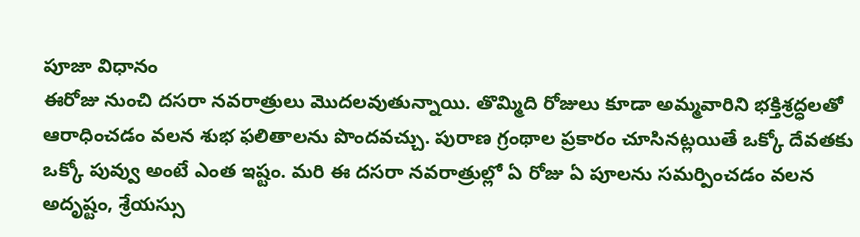పూజా విధానం
ఈరోజు నుంచి దసరా నవరాత్రులు మొదలవుతున్నాయి. తొమ్మిది రోజులు కూడా అమ్మవారిని భక్తిశ్రద్ధలతో ఆరాధించడం వలన శుభ ఫలితాలను పొందవచ్చు. పురాణ గ్రంథాల ప్రకారం చూసినట్లయితే ఒక్కో దేవతకు ఒక్కో పువ్వు అంటే ఎంత ఇష్టం. మరి ఈ దసరా నవరాత్రుల్లో ఏ రోజు ఏ పూలను సమర్పించడం వలన అదృష్టం, శ్రేయస్సు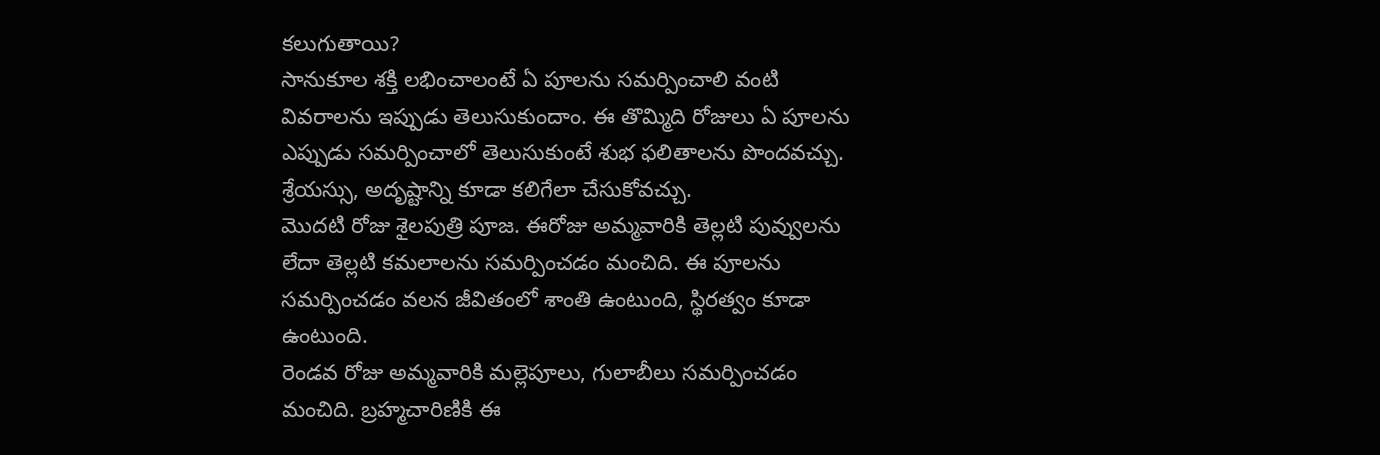కలుగుతాయి?
సానుకూల శక్తి లభించాలంటే ఏ పూలను సమర్పించాలి వంటి వివరాలను ఇప్పుడు తెలుసుకుందాం. ఈ తొమ్మిది రోజులు ఏ పూలను ఎప్పుడు సమర్పించాలో తెలుసుకుంటే శుభ ఫలితాలను పొందవచ్చు. శ్రేయస్సు, అదృష్టాన్ని కూడా కలిగేలా చేసుకోవచ్చు.
మొదటి రోజు శైలపుత్రి పూజ. ఈరోజు అమ్మవారికి తెల్లటి పువ్వులను లేదా తెల్లటి కమలాలను సమర్పించడం మంచిది. ఈ పూలను సమర్పించడం వలన జీవితంలో శాంతి ఉంటుంది, స్థిరత్వం కూడా ఉంటుంది.
రెండవ రోజు అమ్మవారికి మల్లెపూలు, గులాబీలు సమర్పించడం మంచిది. బ్రహ్మచారిణికి ఈ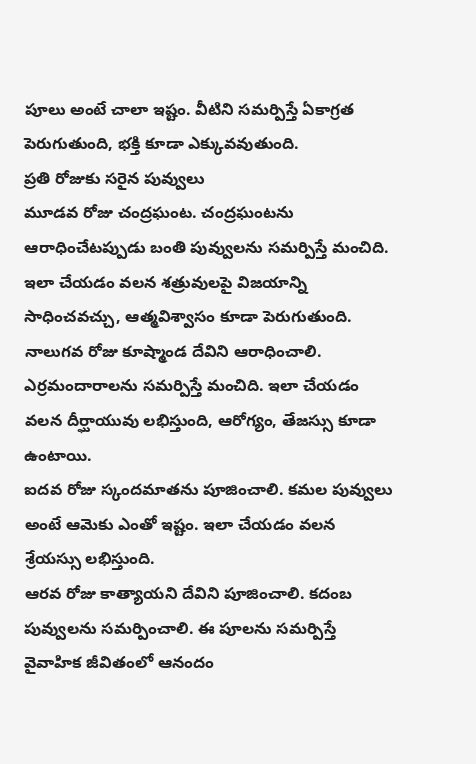పూలు అంటే చాలా ఇష్టం. వీటిని సమర్పిస్తే ఏకాగ్రత పెరుగుతుంది, భక్తి కూడా ఎక్కువవుతుంది.
ప్రతి రోజుకు సరైన పువ్వులు
మూడవ రోజు చంద్రఘంట. చంద్రఘంటను ఆరాధించేటప్పుడు బంతి పువ్వులను సమర్పిస్తే మంచిది. ఇలా చేయడం వలన శత్రువులపై విజయాన్ని సాధించవచ్చు, ఆత్మవిశ్వాసం కూడా పెరుగుతుంది.
నాలుగవ రోజు కూష్మాండ దేవిని ఆరాధించాలి. ఎర్రమందారాలను సమర్పిస్తే మంచిది. ఇలా చేయడం వలన దీర్ఘాయువు లభిస్తుంది, ఆరోగ్యం, తేజస్సు కూడా ఉంటాయి.
ఐదవ రోజు స్కందమాతను పూజించాలి. కమల పువ్వులు అంటే ఆమెకు ఎంతో ఇష్టం. ఇలా చేయడం వలన శ్రేయస్సు లభిస్తుంది.
ఆరవ రోజు కాత్యాయని దేవిని పూజించాలి. కదంబ పువ్వులను సమర్పించాలి. ఈ పూలను సమర్పిస్తే వైవాహిక జీవితంలో ఆనందం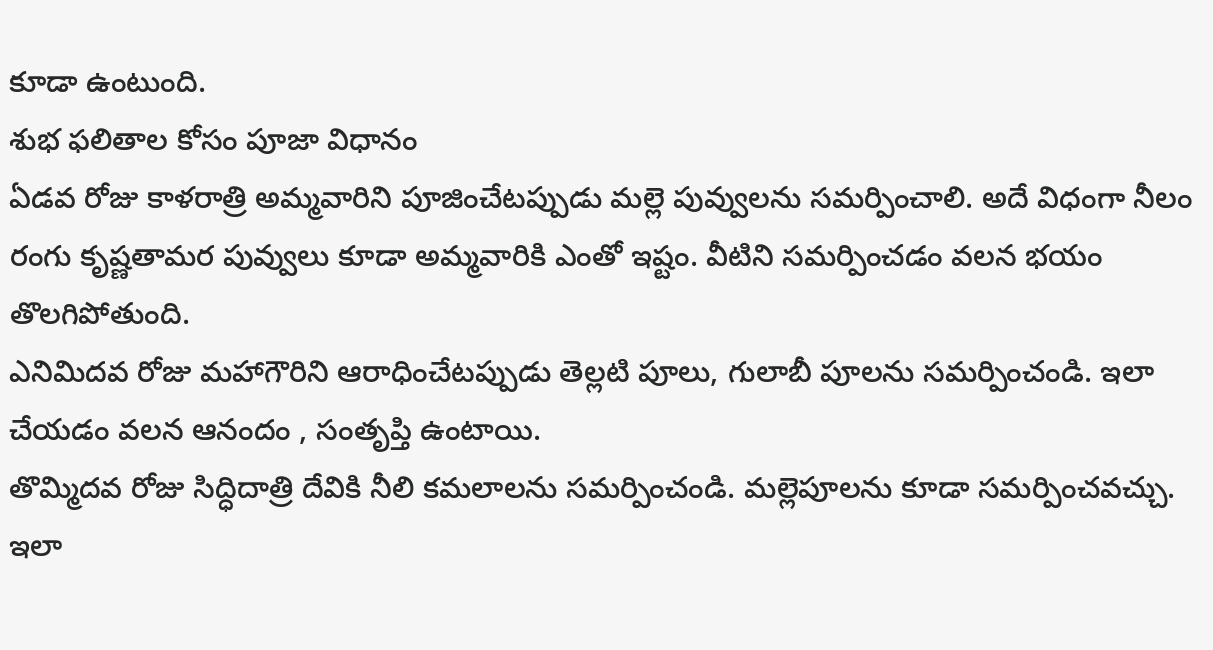కూడా ఉంటుంది.
శుభ ఫలితాల కోసం పూజా విధానం
ఏడవ రోజు కాళరాత్రి అమ్మవారిని పూజించేటప్పుడు మల్లె పువ్వులను సమర్పించాలి. అదే విధంగా నీలం రంగు కృష్ణతామర పువ్వులు కూడా అమ్మవారికి ఎంతో ఇష్టం. వీటిని సమర్పించడం వలన భయం తొలగిపోతుంది.
ఎనిమిదవ రోజు మహాగౌరిని ఆరాధించేటప్పుడు తెల్లటి పూలు, గులాబీ పూలను సమర్పించండి. ఇలా చేయడం వలన ఆనందం , సంతృప్తి ఉంటాయి.
తొమ్మిదవ రోజు సిద్ధిదాత్రి దేవికి నీలి కమలాలను సమర్పించండి. మల్లెపూలను కూడా సమర్పించవచ్చు. ఇలా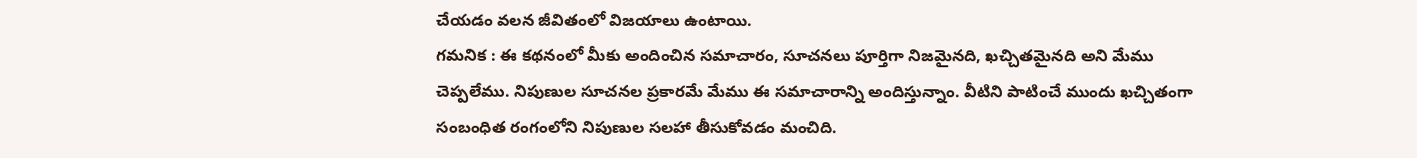చేయడం వలన జీవితంలో విజయాలు ఉంటాయి.
గమనిక : ఈ కథనంలో మీకు అందించిన సమాచారం, సూచనలు పూర్తిగా నిజమైనది, ఖచ్చితమైనది అని మేము చెప్పలేము. నిపుణుల సూచనల ప్రకారమే మేము ఈ సమాచారాన్ని అందిస్తున్నాం. వీటిని పాటించే ముందు ఖచ్చితంగా సంబంధిత రంగంలోని నిపుణుల సలహా తీసుకోవడం మంచిది.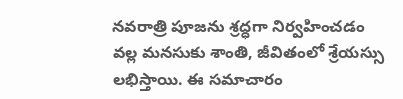నవరాత్రి పూజను శ్రద్ధగా నిర్వహించడం వల్ల మనసుకు శాంతి, జీవితంలో శ్రేయస్సు లభిస్తాయి. ఈ సమాచారం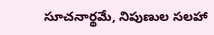సూచనార్థమే, నిపుణుల సలహా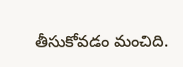తీసుకోవడం మంచిది.